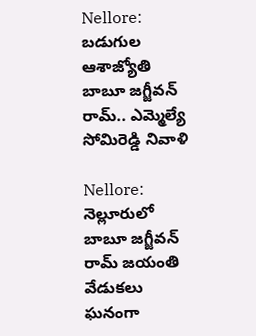Nellore: బడుగుల ఆశాజ్యోతి బాబూ జగ్జీవన్ రామ్.. ఎమ్మెల్యే సోమిరెడ్డి నివాళి

Nellore: నెల్లూరులో బాబూ జగ్జీవన్ రామ్ జయంతి వేడుకలు ఘనంగా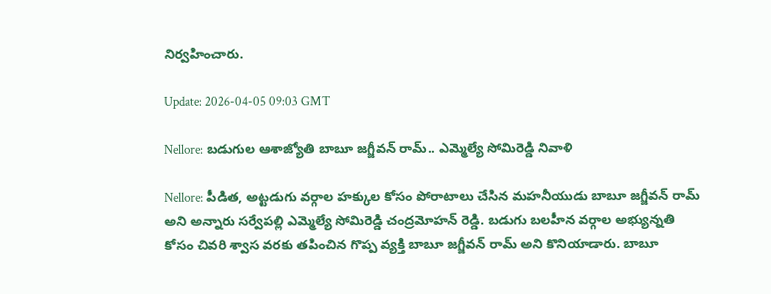నిర్వహించారు.

Update: 2026-04-05 09:03 GMT

Nellore: బడుగుల ఆశాజ్యోతి బాబూ జగ్జీవన్ రామ్.. ఎమ్మెల్యే సోమిరెడ్డి నివాళి

Nellore: పీడిత, అట్టడుగు వర్గాల హక్కుల కోసం పోరాటాలు చేసిన మహనీయుడు బాబూ జగ్జీవన్ రామ్ అని అన్నారు సర్వేపల్లి ఎమ్మెల్యే సోమిరెడ్డి చంద్రమోహన్ రెడ్డి. బడుగు బలహీన వర్గాల అభ్యున్నతి కోసం చివరి శ్వాస వరకు తపించిన గొప్ప వ్యక్తి బాబూ జగ్జీవన్ రామ్ అని కొనియాడారు. బాబూ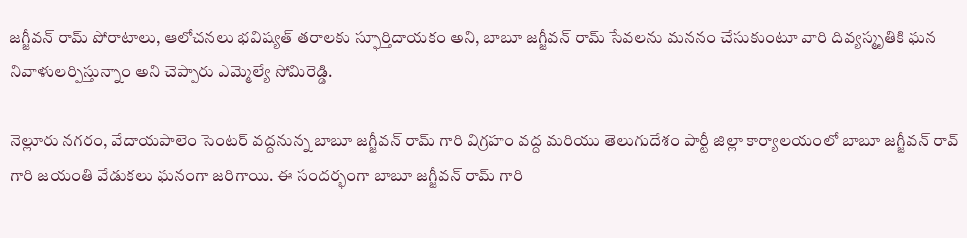జగ్జీవన్ రామ్ పోరాటాలు, ఆలోచనలు భవిష్యత్ తరాలకు స్ఫూర్తిదాయకం అని, బాబూ జగ్జీవన్ రామ్ సేవలను మననం చేసుకుంటూ వారి దివ్యస్మృతికి ఘన నివాళులర్పిస్తున్నాం అని చెప్పారు ఎమ్మెల్యే సోమిరెడ్డి.

నెల్లూరు నగరం, వేదాయపాలెం సెంటర్ వద్దనున్న బాబూ జగ్జీవన్ రామ్ గారి విగ్రహం వద్ద మరియు తెలుగుదేశం పార్టీ జిల్లా కార్యాలయంలో బాబూ జగ్జీవన్ రావ్ గారి జయంతి వేడుకలు ఘనంగా జరిగాయి. ఈ సందర్భంగా బాబూ జగ్జీవన్ రామ్ గారి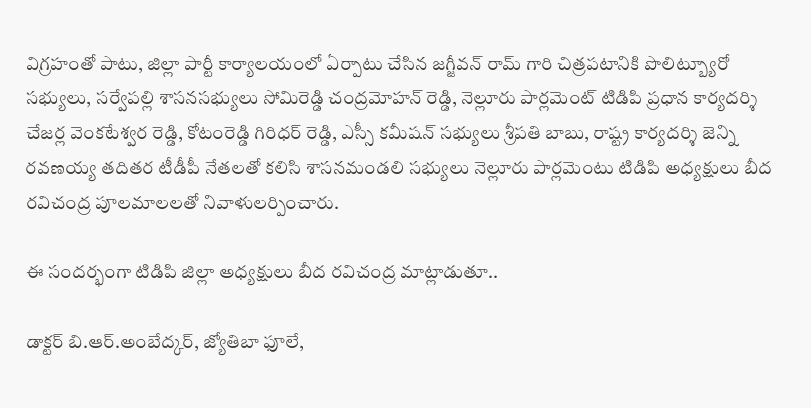విగ్రహంతో పాటు, జిల్లా పార్టీ కార్యాలయంలో ఏర్పాటు చేసిన జగ్జీవన్ రామ్ గారి చిత్రపటానికి పొలిట్బ్యూరో సభ్యులు, సర్వేపల్లి శాసనసభ్యులు సోమిరెడ్డి చంద్రమోహన్ రెడ్డి, నెల్లూరు పార్లమెంట్ టిడిపి ప్రధాన కార్యదర్శి చేజర్ల వెంకటేశ్వర రెడ్డి, కోటంరెడ్డి గిరిధర్ రెడ్డి, ఎస్సీ కమీషన్ సభ్యులు శ్రీపతి బాబు, రాష్ట్ర కార్యదర్శి జెన్ని రవణయ్య తదితర టీడీపీ నేతలతో కలిసి శాసనమండలి సభ్యులు నెల్లూరు పార్లమెంటు టిడిపి అధ్యక్షులు బీద రవిచంద్ర పూలమాలలతో నివాళులర్పించారు.

ఈ సందర్భంగా టిడిపి జిల్లా అధ్యక్షులు బీద రవిచంద్ర మాట్లాడుతూ..

డాక్టర్ బి.ఆర్.అంబేద్కర్, జ్యోతిబా ఫూలే,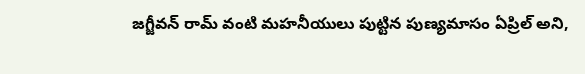జగ్జీవన్ రామ్ వంటి మహనీయులు పుట్టిన పుణ్యమాసం ఏప్రిల్ అని,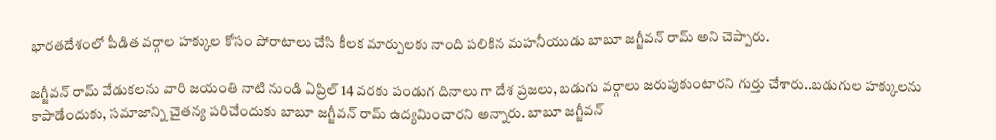భారతదేశంలో పీడిత వర్గాల హక్కుల కోసం పోరాటాలు చేసి కీలక మార్పులకు నాంది పలికిన మహనీయుడు బాబూ జగ్జీవన్ రామ్ అని చెప్పారు.

జగ్జీవన్ రామ్ వేడుకలను వారి జయంతి నాటి నుండి ఏప్రిల్ 14 వరకు పండుగ దినాలు గా దేశ ప్రజలు, బడుగు వర్గాలు జరుపుకుంటారని గుర్తు చేశారు..బడుగుల హక్కులను కాపాడేందుకు, సమాజాన్ని చైతన్య పరిచేందుకు బాబూ జగ్జీవన్ రామ్ ఉద్యమించారని అన్నారు. బాబూ జగ్జీవన్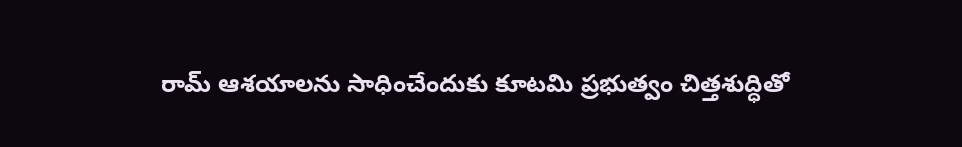రామ్ ఆశయాలను సాధించేందుకు కూటమి ప్రభుత్వం చిత్తశుద్ధితో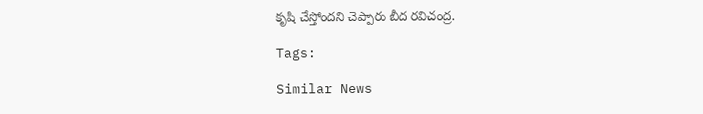కృషి చేస్తోందని చెప్పారు బీద రవిచంద్ర.

Tags:

Similar News